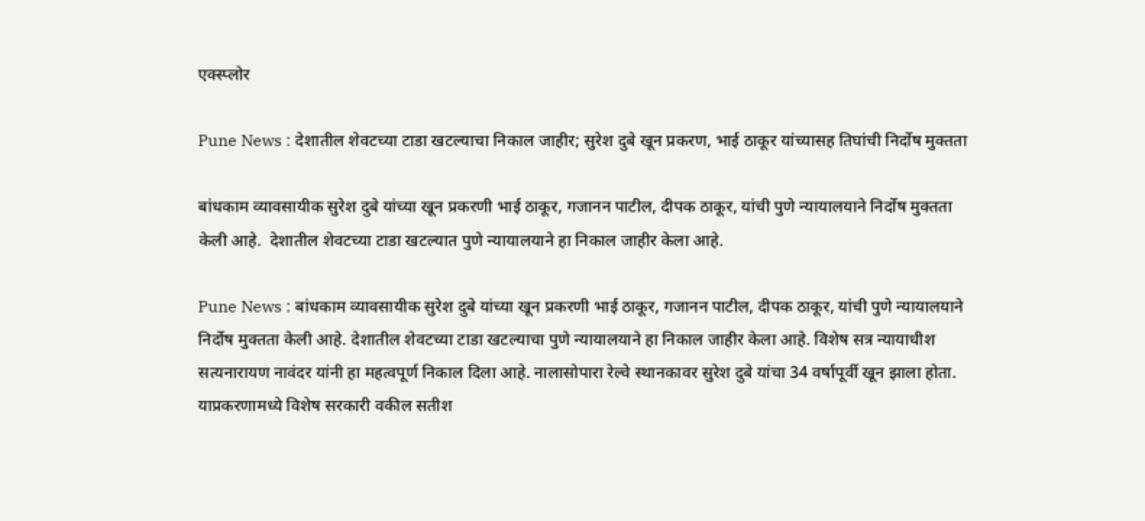एक्स्प्लोर

Pune News : देशातील शेवटच्या टाडा खटल्याचा निकाल जाहीर; सुरेश दुबे खून प्रकरण, भाई ठाकूर यांच्यासह तिघांची निर्दोष मुक्तता

बांधकाम व्यावसायीक सुरेश दुबे यांच्या खून प्रकरणी भाई ठाकूर, गजानन पाटील, दीपक ठाकूर, यांची पुणे न्यायालयाने निर्दोष मुक्तता केली आहे.  देशातील शेवटच्या टाडा खटल्यात पुणे न्यायालयाने हा निकाल जाहीर केला आहे.

Pune News : बांधकाम व्यावसायीक सुरेश दुबे यांच्या खून प्रकरणी भाई ठाकूर, गजानन पाटील, दीपक ठाकूर, यांची पुणे न्यायालयाने निर्दोष मुक्तता केली आहे. देशातील शेवटच्या टाडा खटल्याचा पुणे न्यायालयाने हा निकाल जाहीर केला आहे. विशेष सत्र न्यायाधीश सत्यनारायण नावंदर यांनी हा महत्वपूर्ण निकाल दिला आहे. नालासोपारा रेल्वे स्थानकावर सुरेश दुबे यांचा 34 वर्षापूर्वी खून झाला होता. याप्रकरणामध्ये विशेष सरकारी वकील सतीश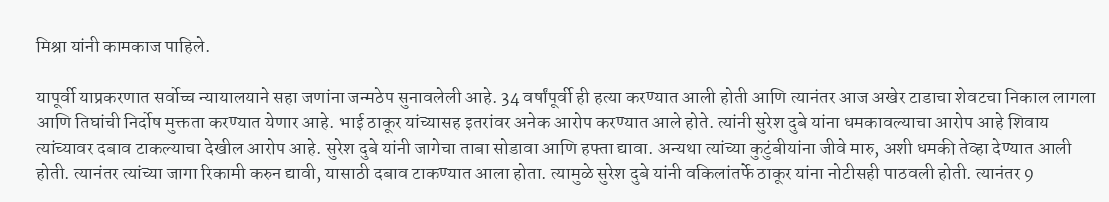मिश्रा यांनी कामकाज पाहिले.

यापूर्वी याप्रकरणात सर्वोच्च न्यायालयाने सहा जणांना जन्मठेप सुनावलेली आहे. 34 वर्षांपूर्वी ही हत्या करण्यात आली होती आणि त्यानंतर आज अखेर टाडाचा शेवटचा निकाल लागला आणि तिघांची निर्दोष मुक्तता करण्यात येणार आहे. भाई ठाकूर यांच्यासह इतरांवर अनेक आरोप करण्यात आले होते. त्यांनी सुरेश दुबे यांना धमकावल्याचा आरोप आहे शिवाय त्यांच्यावर दबाव टाकल्याचा देखील आरोप आहे. सुरेश दुबे यांनी जागेचा ताबा सोडावा आणि हफ्ता द्यावा. अन्यथा त्यांच्या कुटुंबीयांना जीवे मारु, अशी धमकी तेव्हा देण्यात आली होती. त्यानंतर त्यांच्या जागा रिकामी करुन द्यावी, यासाठी दबाव टाकण्यात आला होता. त्यामुळे सुरेश दुबे यांनी वकिलांतर्फे ठाकूर यांना नोटीसही पाठवली होती. त्यानंतर 9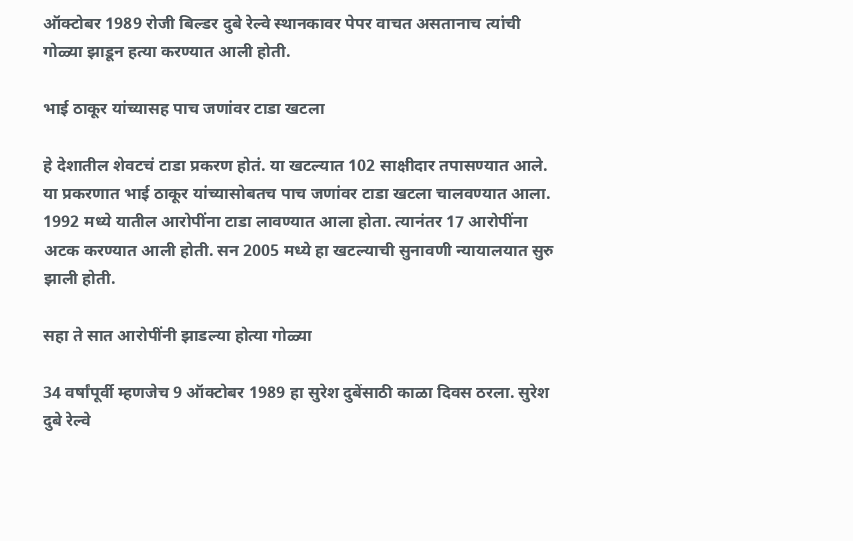ऑक्टोबर 1989 रोजी बिल्डर दुबे रेल्वे स्थानकावर पेपर वाचत असतानाच त्यांची गोळ्या झाडून हत्या करण्यात आली होती.

भाई ठाकूर यांच्यासह पाच जणांवर टाडा खटला

हे देशातील शेवटचं टाडा प्रकरण होतं. या खटल्यात 102 साक्षीदार तपासण्यात आले. या प्रकरणात भाई ठाकूर यांच्यासोबतच पाच जणांवर टाडा खटला चालवण्यात आला. 1992 मध्ये यातील आरोपींना टाडा लावण्यात आला होता. त्यानंतर 17 आरोपींना अटक करण्यात आली होती. सन 2005 मध्ये हा खटल्याची सुनावणी न्यायालयात सुरु झाली होती.

सहा ते सात आरोपींनी झाडल्या होत्या गोळ्या

34 वर्षांपूर्वी म्हणजेच 9 ऑक्टोबर 1989 हा सुरेश दुबेंसाठी काळा दिवस ठरला. सुरेश दुबे रेल्वे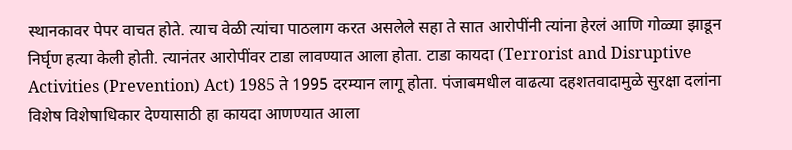स्थानकावर पेपर वाचत होते. त्याच वेळी त्यांचा पाठलाग करत असलेले सहा ते सात आरोपींनी त्यांना हेरलं आणि गोळ्या झाडून निर्घृण हत्या केली होती. त्यानंतर आरोपींवर टाडा लावण्यात आला होता. टाडा कायदा (Terrorist and Disruptive Activities (Prevention) Act) 1985 ते 1995 दरम्यान लागू होता. पंजाबमधील वाढत्या दहशतवादामुळे सुरक्षा दलांना विशेष विशेषाधिकार देण्यासाठी हा कायदा आणण्यात आला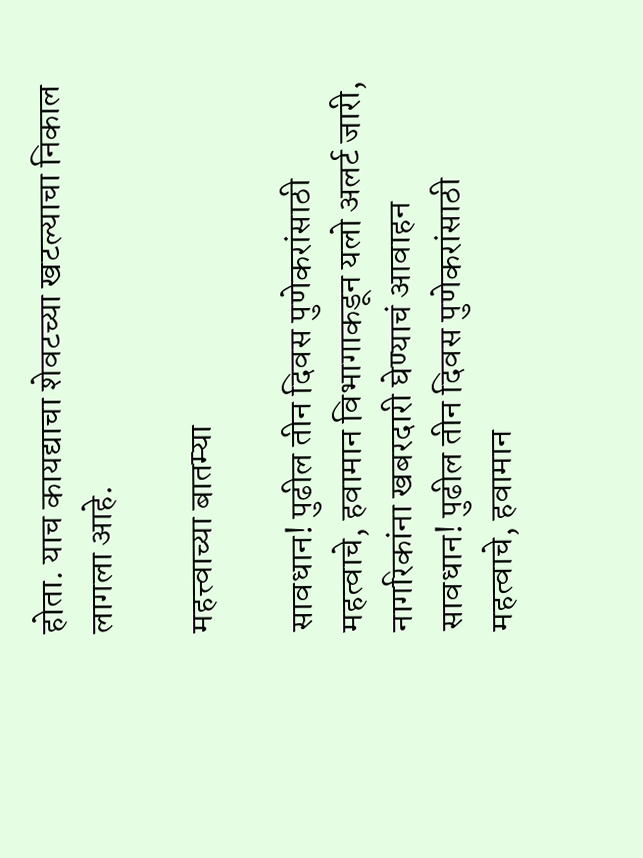होता. याच कायद्याचा शेवटच्या खटल्याचा निकाल लागला आहे.

महत्त्वाच्या बातम्या

सावधान! पुढील तीन दिवस पुणेकरांसाठी महत्वाचे, हवामान विभागाकडून यलो अलर्ट जारी, नागरिकांना खबरदारी घेण्याचं आवाहन
सावधान! पुढील तीन दिवस पुणेकरांसाठी महत्वाचे, हवामान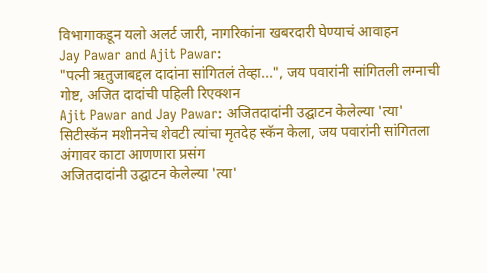विभागाकडून यलो अलर्ट जारी, नागरिकांना खबरदारी घेण्याचं आवाहन
Jay Pawar and Ajit Pawar:
"पत्नी ऋतुजाबद्दल दादांना सांगितलं तेव्हा...", जय पवारांनी सांगितली लग्नाची गोष्ट, अजित दादांची पहिली रिएक्शन
Ajit Pawar and Jay Pawar: अजितदादांनी उद्घाटन केलेल्या 'त्या' सिटीस्कॅन मशीननेच शेवटी त्यांचा मृतदेह स्कॅन केला, जय पवारांनी सांगितला अंगावर काटा आणणारा प्रसंग
अजितदादांनी उद्घाटन केलेल्या 'त्या'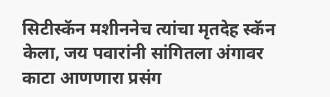सिटीस्कॅन मशीननेच त्यांचा मृतदेह स्कॅन केला, जय पवारांनी सांगितला अंगावर काटा आणणारा प्रसंग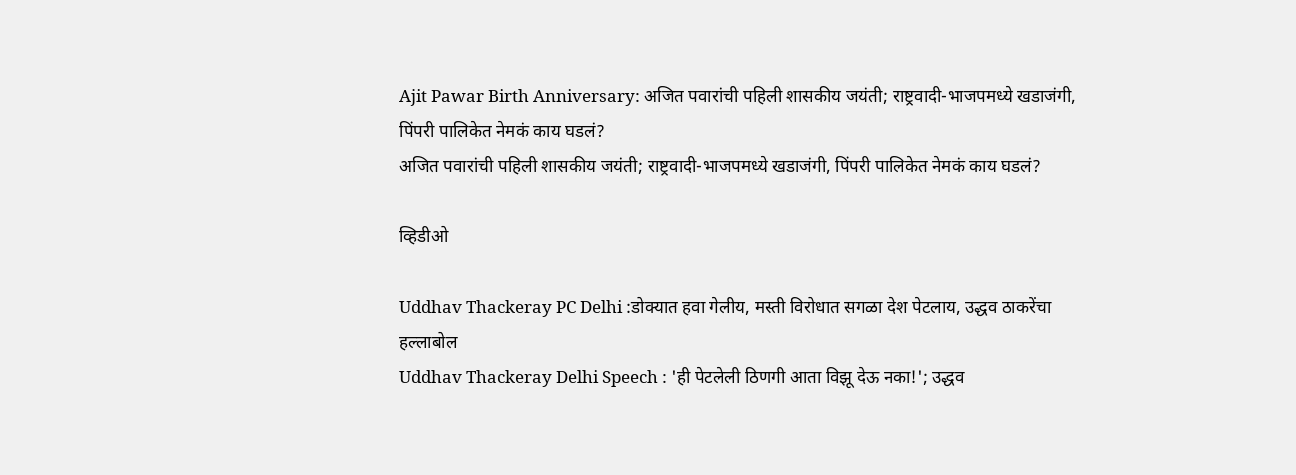Ajit Pawar Birth Anniversary: अजित पवारांची पहिली शासकीय जयंती; राष्ट्रवादी-भाजपमध्ये खडाजंगी, पिंपरी पालिकेत नेमकं काय घडलं?
अजित पवारांची पहिली शासकीय जयंती; राष्ट्रवादी-भाजपमध्ये खडाजंगी, पिंपरी पालिकेत नेमकं काय घडलं?

व्हिडीओ

Uddhav Thackeray PC Delhi :डोक्यात हवा गेलीय, मस्ती विरोधात सगळा देश पेटलाय, उद्धव ठाकरेंचा हल्लाबोल
Uddhav Thackeray Delhi Speech : 'ही पेटलेली ठिणगी आता विझू देऊ नका!'; उद्धव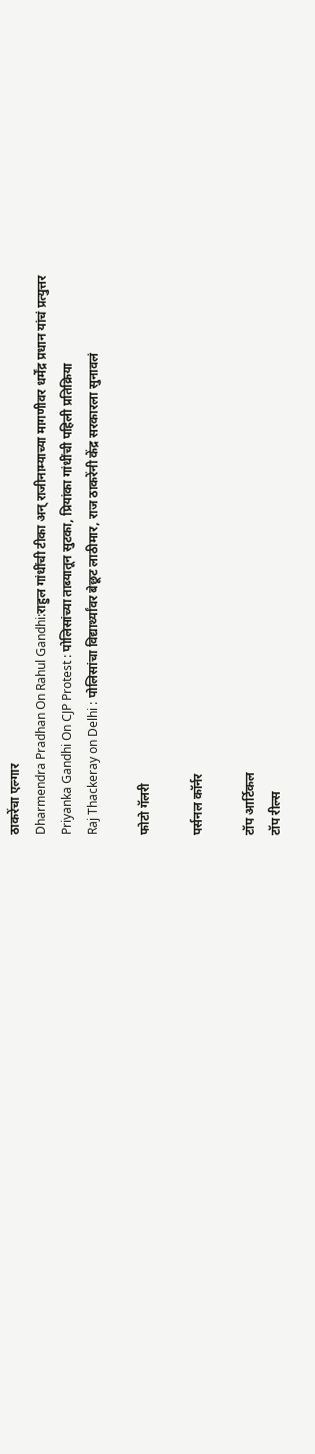ठाकरेंचा एल्गार
Dharmendra Pradhan On Rahul Gandhi:राहुल गांधींची टीका अन् राजीनाम्याच्या मागणीवर धर्मेंद्र प्रधान यांचं प्रत्युत्तर
Priyanka Gandhi On CJP Protest : पोलिसांच्या ताब्यातून सुटका, प्रियांका गांधींची पहिली प्रतिक्रिया
Raj Thackeray on Delhi : पोलिसांचा विद्यार्थ्यांवर बेछूट लाठीमार, राज ठाकरेंनी केंद्र सरकारला सुनावलं

फोटो गॅलरी

पर्सनल कॉर्नर

टॉप आर्टिकल
टॉप रील्स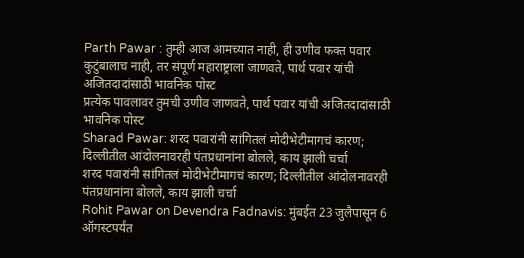Parth Pawar : तुम्ही आज आमच्यात नाही, ही उणीव फक्त पवार कुटुंबालाच नाही, तर संपूर्ण महाराष्ट्राला जाणवते, पार्थ पवार यांची अजितदादांसाठी भावनिक पोस्ट
प्रत्येक पावलावर तुमची उणीव जाणवते, पार्थ पवार यांची अजितदादांसाठी भावनिक पोस्ट
Sharad Pawar: शरद पवारांनी सांगितलं मोदीभेटीमागचं कारण; दिल्लीतील आंदोलनावरही पंतप्रधानांना बोलले, काय झाली चर्चा
शरद पवारांनी सांगितलं मोदीभेटीमागचं कारण; दिल्लीतील आंदोलनावरही पंतप्रधानांना बोलले, काय झाली चर्चा
Rohit Pawar on Devendra Fadnavis: मुंबईत 23 जुलैपासून 6 ऑगस्टपर्यंत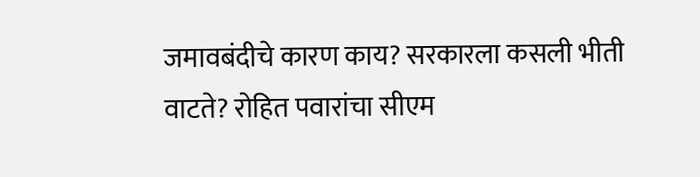जमावबंदीचे कारण काय? सरकारला कसली भीती वाटते? रोहित पवारांचा सीएम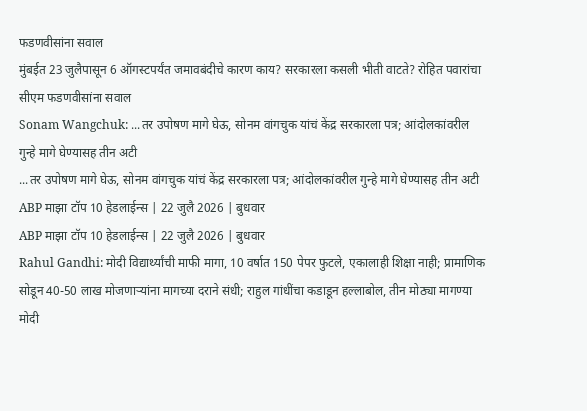फडणवीसांना सवाल
मुंबईत 23 जुलैपासून 6 ऑगस्टपर्यंत जमावबंदीचे कारण काय? सरकारला कसली भीती वाटते? रोहित पवारांचा सीएम फडणवीसांना सवाल
Sonam Wangchuk: ...तर उपोषण मागे घेऊ, सोनम वांगचुक यांचं केंद्र सरकारला पत्र; आंदोलकांवरील गुन्हे मागे घेण्यासह तीन अटी
...तर उपोषण मागे घेऊ, सोनम वांगचुक यांचं केंद्र सरकारला पत्र; आंदोलकांवरील गुन्हे मागे घेण्यासह तीन अटी
ABP माझा टॉप 10 हेडलाईन्स | 22 जुलै 2026 | बुधवार
ABP माझा टॉप 10 हेडलाईन्स | 22 जुलै 2026 | बुधवार
Rahul Gandhi: मोदी विद्यार्थ्यांची माफी मागा, 10 वर्षात 150 पेपर फुटले, एकालाही शिक्षा नाही; प्रामाणिक सोडून 40-50 लाख मोजणाऱ्यांना मागच्या दराने संधी; राहुल गांधींचा कडाडून हल्लाबोल, तीन मोठ्या मागण्या
मोदी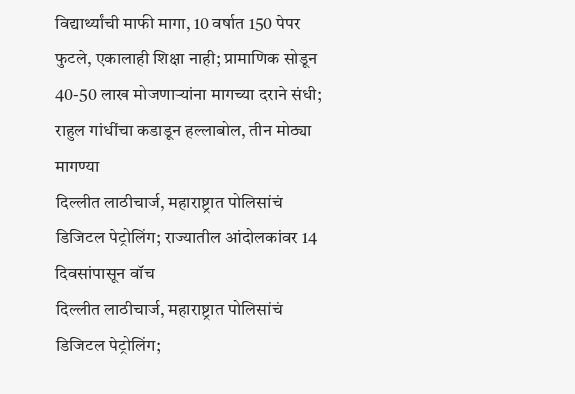विद्यार्थ्यांची माफी मागा, 10 वर्षात 150 पेपर फुटले, एकालाही शिक्षा नाही; प्रामाणिक सोडून 40-50 लाख मोजणाऱ्यांना मागच्या दराने संधी; राहुल गांधींचा कडाडून हल्लाबोल, तीन मोठ्या मागण्या
दिल्लीत लाठीचार्ज, महाराष्ट्रात पोलिसांचं डिजिटल पेट्रोलिंग; राज्यातील आंदोलकांवर 14 दिवसांपासून वॉच
दिल्लीत लाठीचार्ज, महाराष्ट्रात पोलिसांचं डिजिटल पेट्रोलिंग;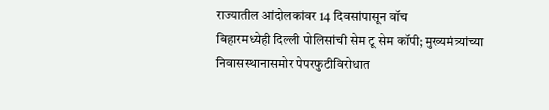राज्यातील आंदोलकांवर 14 दिवसांपासून वॉच
बिहारमध्येही दिल्ली पोलिसांची सेम टू सेम कॉपी; मुख्यमंत्र्यांच्या निवासस्थानासमोर पेपरफुटीविरोधात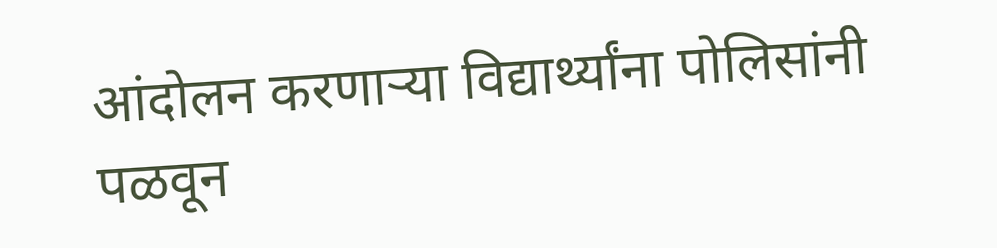आंदोलन करणाऱ्या विद्यार्थ्यांना पोलिसांनी पळवून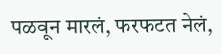पळवून मारलं, फरफटत नेलं,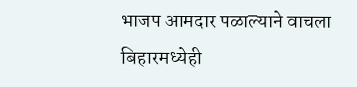भाजप आमदार पळाल्याने वाचला
बिहारमध्येही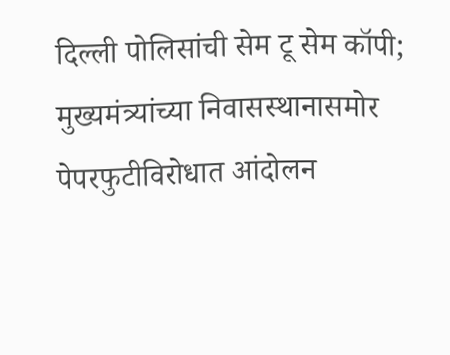दिल्ली पोलिसांची सेम टू सेम कॉपी; मुख्यमंत्र्यांच्या निवासस्थानासमोर पेपरफुटीविरोधात आंदोलन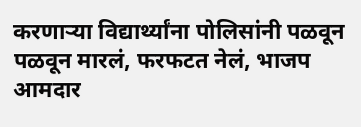करणाऱ्या विद्यार्थ्यांना पोलिसांनी पळवून पळवून मारलं, फरफटत नेलं, भाजप आमदार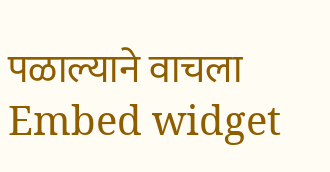पळाल्याने वाचला
Embed widget